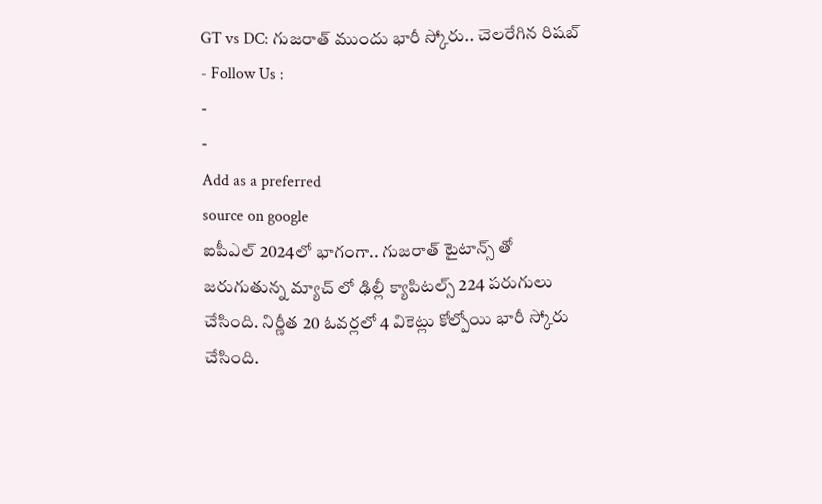GT vs DC: గుజరాత్ ముందు భారీ స్కోరు.. చెలరేగిన రిషబ్
- Follow Us :
-
-
Add as a preferred
source on google
ఐపీఎల్ 2024లో భాగంగా.. గుజరాత్ టైటాన్స్ తో జరుగుతున్న మ్యాచ్ లో ఢిల్లీ క్యాపిటల్స్ 224 పరుగులు చేసింది. నిర్ణీత 20 ఓవర్లలో 4 వికెట్లు కోల్పోయి భారీ స్కోరు చేసింది.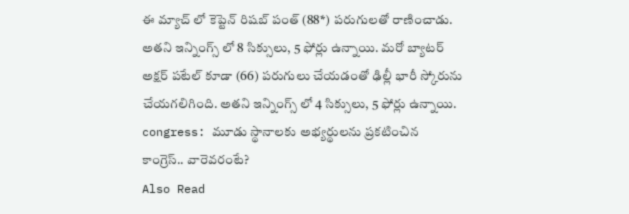ఈ మ్యాచ్ లో కెప్టెన్ రిషబ్ పంత్ (88*) పరుగులతో రాణించాడు. అతని ఇన్నింగ్స్ లో 8 సిక్సులు, 5 ఫోర్లు ఉన్నాయి. మరో బ్యాటర్ అక్షర్ పటేల్ కూడా (66) పరుగులు చేయడంతో ఢిల్లీ భారీ స్కోరును చేయగలిగింది. అతని ఇన్నింగ్స్ లో 4 సిక్సులు, 5 ఫోర్లు ఉన్నాయి.
congress: మూడు స్థానాలకు అభ్యర్థులను ప్రకటించిన కాంగ్రెస్.. వారెవరంటే?
Also Read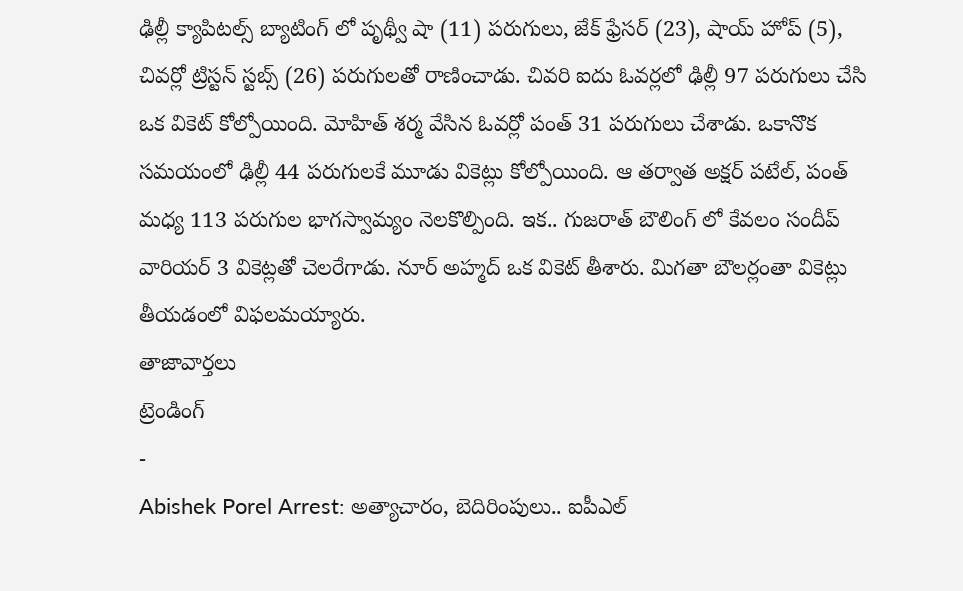ఢిల్లీ క్యాపిటల్స్ బ్యాటింగ్ లో పృథ్వీ షా (11) పరుగులు, జేక్ ఫ్రేసర్ (23), షాయ్ హోప్ (5), చివర్లో ట్రిస్టన్ స్టబ్స్ (26) పరుగులతో రాణించాడు. చివరి ఐదు ఓవర్లలో ఢిల్లీ 97 పరుగులు చేసి ఒక వికెట్ కోల్పోయింది. మోహిత్ శర్మ వేసిన ఓవర్లో పంత్ 31 పరుగులు చేశాడు. ఒకానొక సమయంలో ఢిల్లీ 44 పరుగులకే మూడు వికెట్లు కోల్పోయింది. ఆ తర్వాత అక్షర్ పటేల్, పంత్ మధ్య 113 పరుగుల భాగస్వామ్యం నెలకొల్పింది. ఇక.. గుజరాత్ బౌలింగ్ లో కేవలం సందీప్ వారియర్ 3 వికెట్లతో చెలరేగాడు. నూర్ అహ్మద్ ఒక వికెట్ తీశారు. మిగతా బౌలర్లంతా వికెట్లు తీయడంలో విఫలమయ్యారు.
తాజావార్తలు
ట్రెండింగ్
-
Abishek Porel Arrest: అత్యాచారం, బెదిరింపులు.. ఐపీఎల్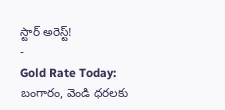స్టార్ అరెస్ట్!
-
Gold Rate Today: బంగారం, వెండి ధరలకు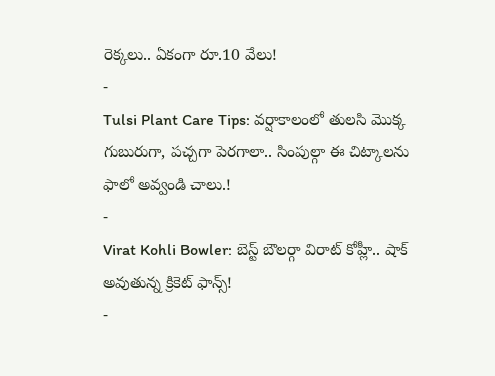రెక్కలు.. ఏకంగా రూ.10 వేలు!
-
Tulsi Plant Care Tips: వర్షాకాలంలో తులసి మొక్క గుబురుగా, పచ్చగా పెరగాలా.. సింపుల్గా ఈ చిట్కాలను ఫాలో అవ్వండి చాలు.!
-
Virat Kohli Bowler: బెస్ట్ బౌలర్గా విరాట్ కోహ్లీ.. షాక్ అవుతున్న క్రికెట్ ఫాన్స్!
-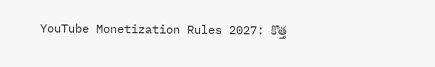YouTube Monetization Rules 2027: కొత్త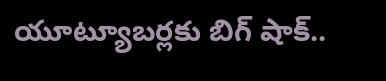యూట్యూబర్లకు బిగ్ షాక్..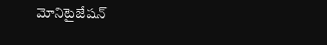మోనిటైజేషన్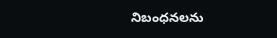నిబంధనలను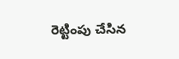రెట్టింపు చేసిన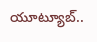యూట్యూబ్..